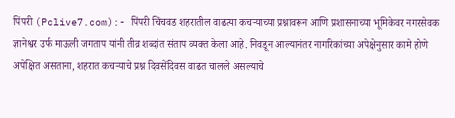पिंपरी (Pclive7.com):- पिंपरी चिंचवड शहरातील वाढत्या कचऱ्याच्या प्रश्नावरून आणि प्रशासनाच्या भूमिकेवर नगरसेवक ज्ञानेश्वर उर्फ माऊली जगताप यांनी तीव्र शब्दांत संताप व्यक्त केला आहे. निवडून आल्यानंतर नागरिकांच्या अपेक्षेनुसार कामे होणे अपेक्षित असताना, शहरात कचऱ्याचे प्रश्न दिवसेंदिवस वाढत चालले असल्याचे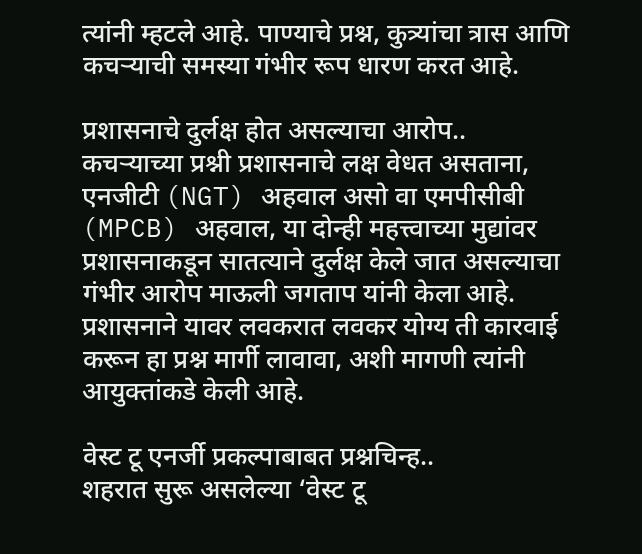त्यांनी म्हटले आहे. पाण्याचे प्रश्न, कुत्र्यांचा त्रास आणि कचऱ्याची समस्या गंभीर रूप धारण करत आहे.

प्रशासनाचे दुर्लक्ष होत असल्याचा आरोप..
कचऱ्याच्या प्रश्नी प्रशासनाचे लक्ष वेधत असताना, एनजीटी (NGT) अहवाल असो वा एमपीसीबी (MPCB) अहवाल, या दोन्ही महत्त्वाच्या मुद्यांवर प्रशासनाकडून सातत्याने दुर्लक्ष केले जात असल्याचा गंभीर आरोप माऊली जगताप यांनी केला आहे. प्रशासनाने यावर लवकरात लवकर योग्य ती कारवाई करून हा प्रश्न मार्गी लावावा, अशी मागणी त्यांनी आयुक्तांकडे केली आहे.

वेस्ट टू एनर्जी प्रकल्पाबाबत प्रश्नचिन्ह..
शहरात सुरू असलेल्या ‘वेस्ट टू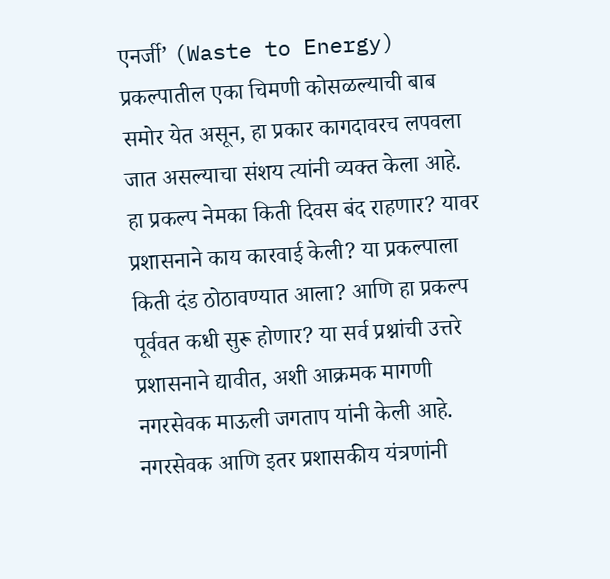एनर्जी’ (Waste to Energy) प्रकल्पातील एका चिमणी कोसळल्याची बाब समोर येत असून, हा प्रकार कागदावरच लपवला जात असल्याचा संशय त्यांनी व्यक्त केला आहे. हा प्रकल्प नेमका किती दिवस बंद राहणार? यावर प्रशासनाने काय कारवाई केली? या प्रकल्पाला किती दंड ठोठावण्यात आला? आणि हा प्रकल्प पूर्ववत कधी सुरू होणार? या सर्व प्रश्नांची उत्तरे प्रशासनाने द्यावीत, अशी आक्रमक मागणी नगरसेवक माऊली जगताप यांनी केली आहे.
नगरसेवक आणि इतर प्रशासकीय यंत्रणांनी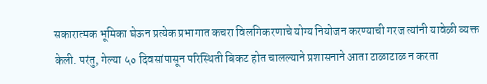सकारात्मक भूमिका घेऊन प्रत्येक प्रभागात कचरा विलगिकरणाचे योग्य नियोजन करण्याची गरज त्यांनी यावेळी व्यक्त केली. परंतु, गेल्या ५० दिवसांपासून परिस्थिती बिकट होत चालल्याने प्रशासनाने आता टाळाटाळ न करता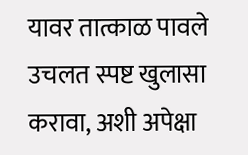यावर तात्काळ पावले उचलत स्पष्ट खुलासा करावा, अशी अपेक्षा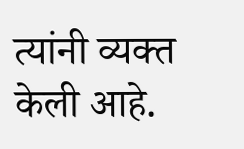त्यांनी व्यक्त केली आहे.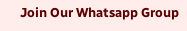Join Our Whatsapp Group